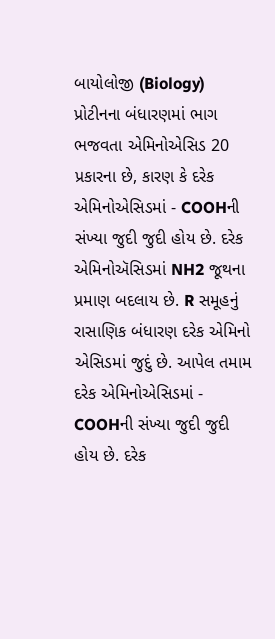બાયોલોજી (Biology) પ્રોટીનના બંધારણમાં ભાગ ભજવતા એમિનોએસિડ 20 પ્રકારના છે, કારણ કે દરેક એમિનોએસિડમાં - COOHની સંખ્યા જુદી જુદી હોય છે. દરેક એમિનોઍસિડમાં NH2 જૂથના પ્રમાણ બદલાય છે. R સમૂહનું રાસાણિક બંધારણ દરેક એમિનો એસિડમાં જુદું છે. આપેલ તમામ દરેક એમિનોએસિડમાં - COOHની સંખ્યા જુદી જુદી હોય છે. દરેક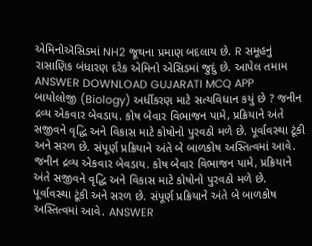એમિનોઍસિડમાં NH2 જૂથના પ્રમાણ બદલાય છે. R સમૂહનું રાસાણિક બંધારણ દરેક એમિનો એસિડમાં જુદું છે. આપેલ તમામ ANSWER DOWNLOAD GUJARATI MCQ APP
બાયોલોજી (Biology) અર્ધીકરણ માટે સત્યવિધાન કયું છે ? જનીન દ્રવ્ય એકવાર બેવડાય. કોષ બેવાર વિભાજન પામે, પ્રક્રિયાને અંતે સજીવને વૃદ્ધિ અને વિકાસ માટે કોષોનો પુરવઠો મળે છે. પૂર્વાવસ્થા ટૂંકી અને સરળ છે. સંપૂર્ણ પ્રક્રિયાને અંતે બે બાળકોષ અસ્તિત્વમાં આવે. જનીન દ્રવ્ય એકવાર બેવડાય. કોષ બેવાર વિભાજન પામે, પ્રક્રિયાને અંતે સજીવને વૃદ્ધિ અને વિકાસ માટે કોષોનો પુરવઠો મળે છે. પૂર્વાવસ્થા ટૂંકી અને સરળ છે. સંપૂર્ણ પ્રક્રિયાને અંતે બે બાળકોષ અસ્તિત્વમાં આવે. ANSWER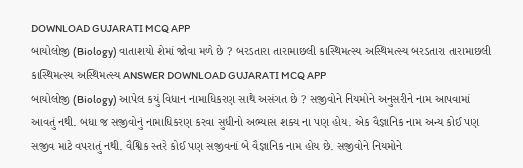DOWNLOAD GUJARATI MCQ APP
બાયોલોજી (Biology) વાતાશયો શેમાં જોવા મળે છે ? બરડતારા તારામાછલી કાસ્થિમત્સ્ય અસ્થિમત્સ્ય બરડતારા તારામાછલી કાસ્થિમત્સ્ય અસ્થિમત્સ્ય ANSWER DOWNLOAD GUJARATI MCQ APP
બાયોલોજી (Biology) આપેલ કયું વિધાન નામાધિકરણ સાથે અસંગત છે ? સજીવોને નિયમોને અનુસરીને નામ આપવામાં આવતું નથી. બધા જ સજીવોનું નામાધિકરણ કરવા સુધીનો અભ્યાસ શક્ય ના પણ હોય. એક વૈજ્ઞાનિક નામ અન્ય કોઈ પણ સજીવ માટે વપરાતું નથી. વૈશ્વિક સ્તરે કોઈ પણ સજીવનાં બે વૈજ્ઞાનિક નામ હોય છે. સજીવોને નિયમોને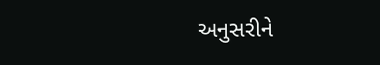અનુસરીને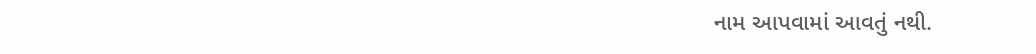નામ આપવામાં આવતું નથી.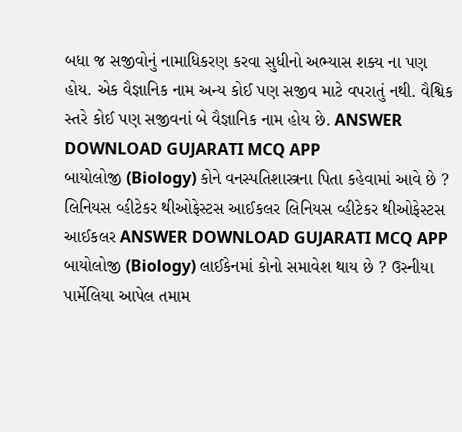બધા જ સજીવોનું નામાધિકરણ કરવા સુધીનો અભ્યાસ શક્ય ના પણ હોય. એક વૈજ્ઞાનિક નામ અન્ય કોઈ પણ સજીવ માટે વપરાતું નથી. વૈશ્વિક સ્તરે કોઈ પણ સજીવનાં બે વૈજ્ઞાનિક નામ હોય છે. ANSWER DOWNLOAD GUJARATI MCQ APP
બાયોલોજી (Biology) કોને વનસ્પતિશાસ્ત્રના પિતા કહેવામાં આવે છે ? લિનિયસ વ્હીટેકર થીઓફેસ્ટસ આઈકલર લિનિયસ વ્હીટેકર થીઓફેસ્ટસ આઈકલર ANSWER DOWNLOAD GUJARATI MCQ APP
બાયોલોજી (Biology) લાઈકેનમાં કોનો સમાવેશ થાય છે ? ઉસ્નીયા પાર્મેલિયા આપેલ તમામ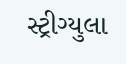સ્ટ્રીગ્યુલા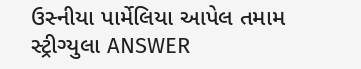ઉસ્નીયા પાર્મેલિયા આપેલ તમામ સ્ટ્રીગ્યુલા ANSWER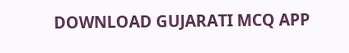DOWNLOAD GUJARATI MCQ APP